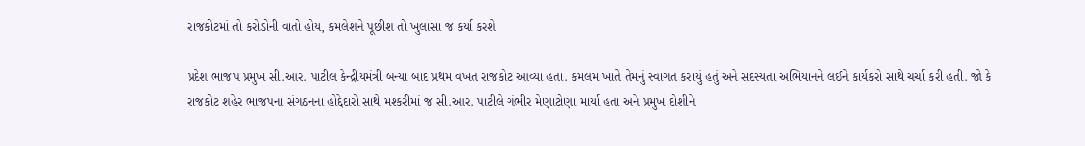રાજકોટમાં તો કરોડોની વાતો હોય, કમલેશને પૂછીશ તો ખુલાસા જ કર્યા કરશે

પ્રદેશ ભાજપ પ્રમુખ સી.આર. પાટીલ કેન્દ્રીયમંત્રી બન્યા બાદ પ્રથમ વખત રાજકોટ આવ્યા હતા. કમલમ ખાતે તેમનું સ્વાગત કરાયું હતું અને સદસ્યતા અભિયાનને લઈને કાર્યકરો સાથે ચર્ચા કરી હતી. જો કે રાજકોટ શહેર ભાજપના સંગઠનના હોદ્દેદારો સાથે મશ્કરીમાં જ સી.આર. પાટીલે ગંભીર મેણાટોણા માર્યા હતા અને પ્રમુખ દોશીને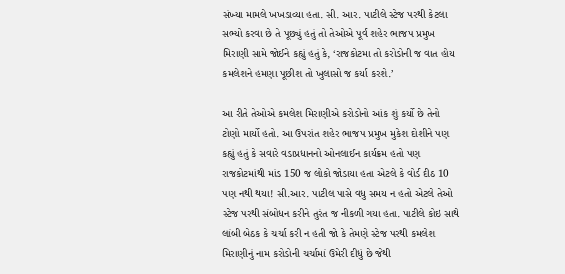સંખ્યા મામલે ખખડાવ્યા હતા. સી. આર. પાટીલે સ્ટેજ પરથી કેટલા સભ્યો કરવા છે તે પૂછ્યું હતું તો તેઓએ પૂર્વ શહેર ભાજપ પ્રમુખ મિરાણી સામે જોઈને કહ્યું હતું કે, ‘રાજકોટમા તો કરોડોની જ વાત હોય કમલેશને હમણા પૂછીશ તો ખુલાસો જ કર્યા કરશે.’

આ રીતે તેઓએ કમલેશ મિરાણીએ કરોડોનો આંક શું કર્યો છે તેનો ટોણો માર્યો હતો. આ ઉપરાંત શહેર ભાજપ પ્રમુખ મુકેશ દોશીને પણ કહ્યું હતું કે સવારે વડાપ્રધાનનો ઓનલાઈન કાર્યક્રમ હતો પણ રાજકોટમાંથી માંડ 150 જ લોકો જોડાયા હતા એટલે કે વોર્ડ દીઠ 10 પણ નથી થયા! સી.આર. પાટીલ પાસે વધુ સમય ન હતો એટલે તેઓ સ્ટેજ પરથી સંબોધન કરીને તુરંત જ નીકળી ગયા હતા. પાટીલે કોઇ સાથે લાંબી બેઠક કે ચર્ચા કરી ન હતી જો કે તેમણે સ્ટેજ પરથી કમલેશ મિરાણીનું નામ કરોડોની ચર્ચામાં ઉમેરી દીધું છે જેથી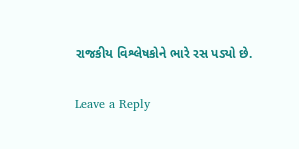રાજકીય વિશ્લેષકોને ભારે રસ પડ્યો છે.

Leave a Reply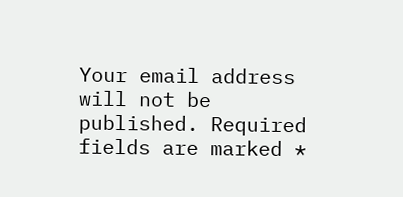Your email address will not be published. Required fields are marked *